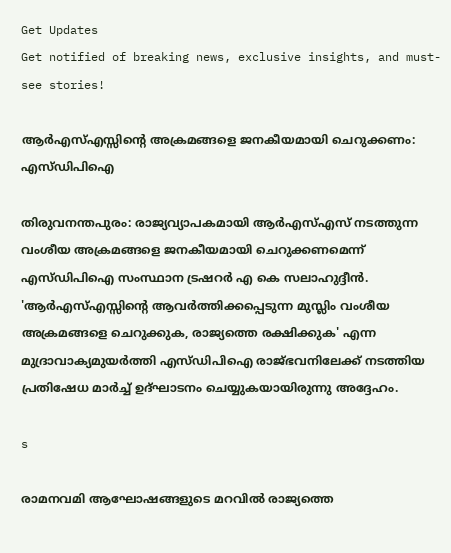Get Updates
Get notified of breaking news, exclusive insights, and must-see stories!

ആര്‍എസ്എസ്സിന്റെ അക്രമങ്ങളെ ജനകീയമായി ചെറുക്കണം: എസ്ഡിപിഐ

തിരുവനന്തപുരം: രാജ്യവ്യാപകമായി ആര്‍എസ്എസ് നടത്തുന്ന വംശീയ അക്രമങ്ങളെ ജനകീയമായി ചെറുക്കണമെന്ന് എസ്ഡിപിഐ സംസ്ഥാന ട്രഷറര്‍ എ കെ സലാഹുദ്ദീന്‍. 'ആര്‍എസ്എസ്സിന്റെ ആവര്‍ത്തിക്കപ്പെടുന്ന മുസ്ലിം വംശീയ അക്രമങ്ങളെ ചെറുക്കുക, രാജ്യത്തെ രക്ഷിക്കുക' എന്ന മുദ്രാവാക്യമുയര്‍ത്തി എസ്ഡിപിഐ രാജ്ഭവനിലേക്ക് നടത്തിയ പ്രതിഷേധ മാര്‍ച്ച് ഉദ്ഘാടനം ചെയ്യുകയായിരുന്നു അദ്ദേഹം.

s

രാമനവമി ആഘോഷങ്ങളുടെ മറവില്‍ രാജ്യത്തെ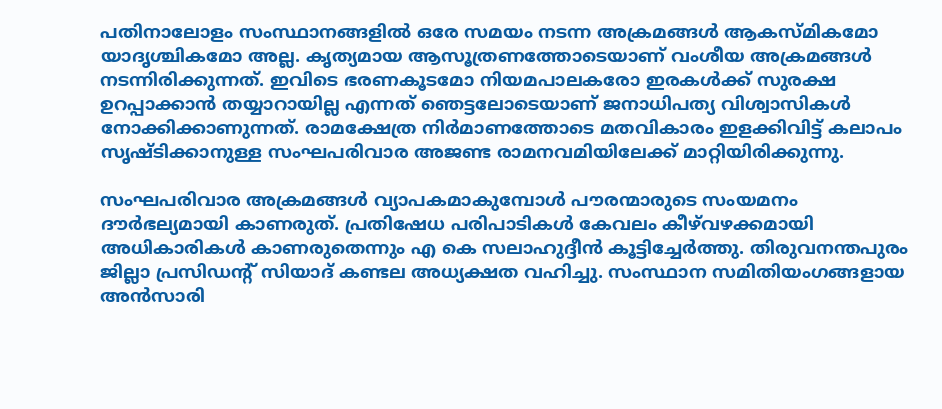പതിനാലോളം സംസ്ഥാനങ്ങളില്‍ ഒരേ സമയം നടന്ന അക്രമങ്ങള്‍ ആകസ്മികമോ യാദൃശ്ചികമോ അല്ല. കൃത്യമായ ആസൂത്രണത്തോടെയാണ് വംശീയ അക്രമങ്ങള്‍ നടന്നിരിക്കുന്നത്. ഇവിടെ ഭരണകൂടമോ നിയമപാലകരോ ഇരകള്‍ക്ക് സുരക്ഷ ഉറപ്പാക്കാന്‍ തയ്യാറായില്ല എന്നത് ഞെട്ടലോടെയാണ് ജനാധിപത്യ വിശ്വാസികള്‍ നോക്കിക്കാണുന്നത്. രാമക്ഷേത്ര നിര്‍മാണത്തോടെ മതവികാരം ഇളക്കിവിട്ട് കലാപം സൃഷ്ടിക്കാനുള്ള സംഘപരിവാര അജണ്ട രാമനവമിയിലേക്ക് മാറ്റിയിരിക്കുന്നു.

സംഘപരിവാര അക്രമങ്ങള്‍ വ്യാപകമാകുമ്പോള്‍ പൗരന്മാരുടെ സംയമനം ദൗര്‍ഭല്യമായി കാണരുത്. പ്രതിഷേധ പരിപാടികള്‍ കേവലം കീഴ്‌വഴക്കമായി അധികാരികള്‍ കാണരുതെന്നും എ കെ സലാഹുദ്ദീന്‍ കൂട്ടിച്ചേര്‍ത്തു. തിരുവനന്തപുരം ജില്ലാ പ്രസിഡന്റ് സിയാദ് കണ്ടല അധ്യക്ഷത വഹിച്ചു. സംസ്ഥാന സമിതിയംഗങ്ങളായ അന്‍സാരി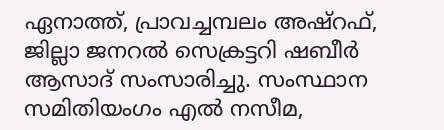ഏനാത്ത്, പ്രാവച്ചമ്പലം അഷ്‌റഫ്, ജില്ലാ ജനറല്‍ സെക്രട്ടറി ഷബീര്‍ ആസാദ് സംസാരിച്ചു. സംസ്ഥാന സമിതിയംഗം എല്‍ നസീമ,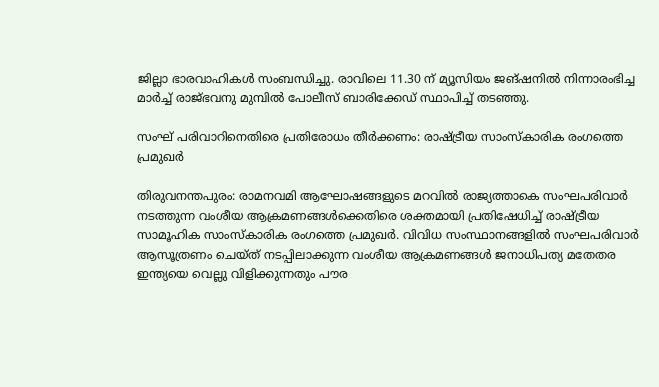ജില്ലാ ഭാരവാഹികള്‍ സംബന്ധിച്ചു. രാവിലെ 11.30 ന് മ്യൂസിയം ജങ്ഷനില്‍ നിന്നാരംഭിച്ച മാര്‍ച്ച് രാജ്ഭവനു മുമ്പില്‍ പോലീസ് ബാരിക്കേഡ് സ്ഥാപിച്ച് തടഞ്ഞു.

സംഘ് പരിവാറിനെതിരെ പ്രതിരോധം തീര്‍ക്കണം: രാഷ്ട്രീയ സാംസ്‌കാരിക രംഗത്തെ പ്രമുഖര്‍

തിരുവനന്തപുരം: രാമനവമി ആഘോഷങ്ങളുടെ മറവില്‍ രാജ്യത്താകെ സംഘപരിവാര്‍ നടത്തുന്ന വംശീയ ആക്രമണങ്ങള്‍ക്കെതിരെ ശക്തമായി പ്രതിഷേധിച്ച് രാഷ്ട്രീയ സാമൂഹിക സാംസ്‌കാരിക രംഗത്തെ പ്രമുഖര്‍. വിവിധ സംസ്ഥാനങ്ങളില്‍ സംഘപരിവാര്‍ ആസൂത്രണം ചെയ്ത് നടപ്പിലാക്കുന്ന വംശീയ ആക്രമണങ്ങള്‍ ജനാധിപത്യ മതേതര ഇന്ത്യയെ വെല്ലു വിളിക്കുന്നതും പൗര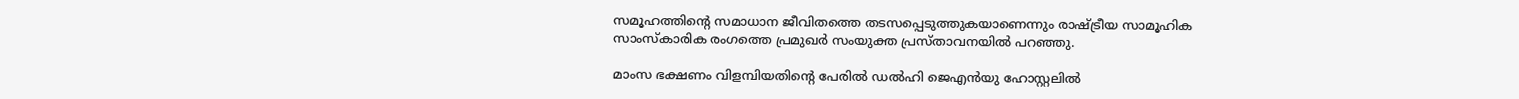സമൂഹത്തിന്റെ സമാധാന ജീവിതത്തെ തടസപ്പെടുത്തുകയാണെന്നും രാഷ്ട്രീയ സാമൂഹിക സാംസ്‌കാരിക രംഗത്തെ പ്രമുഖര്‍ സംയുക്ത പ്രസ്താവനയില്‍ പറഞ്ഞു.

മാംസ ഭക്ഷണം വിളമ്പിയതിന്റെ പേരില്‍ ഡല്‍ഹി ജെഎന്‍യു ഹോസ്റ്റലില്‍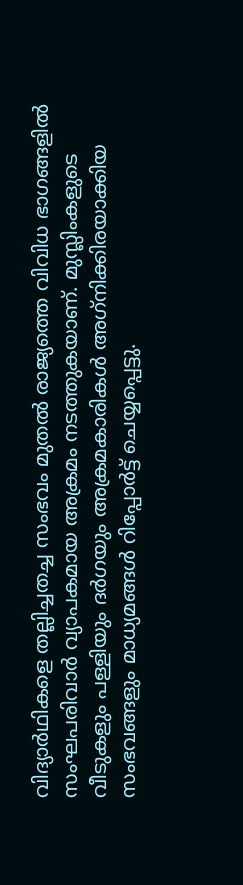വിദ്യാര്‍ഥികളെ തല്ലിച്ചതച്ച സംഭവം മുതല്‍ രാജ്യത്തെ വിവിധ ഭാഗങ്ങളില്‍ സംഘപരിവാര്‍ വ്യാപകമായ അക്രമം നടത്തുകയാണ്. മുസ്ലിംകളുടെ വീടുകളും പള്ളിയും ദര്‍ഗയും അക്രമകാരികള്‍ അഗ്‌നിക്കിരയാക്കിയ സംഭവങ്ങളും മാധ്യമങ്ങള്‍ റിപ്പോര്‍ട്ട് ചെയ്യപ്പെട്ടു.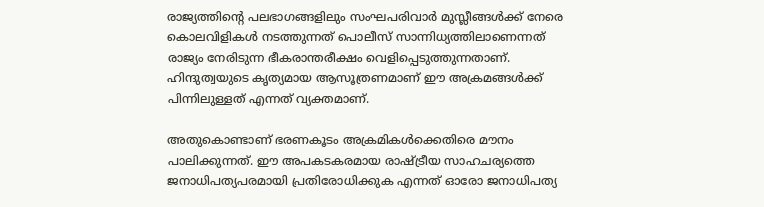രാജ്യത്തിന്റെ പലഭാഗങ്ങളിലും സംഘപരിവാര്‍ മുസ്ലീങ്ങള്‍ക്ക് നേരെ കൊലവിളികള്‍ നടത്തുന്നത് പൊലീസ് സാന്നിധ്യത്തിലാണെന്നത് രാജ്യം നേരിടുന്ന ഭീകരാന്തരീക്ഷം വെളിപ്പെടുത്തുന്നതാണ്. ഹിന്ദുത്വയുടെ കൃത്യമായ ആസൂത്രണമാണ് ഈ അക്രമങ്ങള്‍ക്ക് പിന്നിലുള്ളത് എന്നത് വ്യക്തമാണ്.

അതുകൊണ്ടാണ് ഭരണകൂടം അക്രമികള്‍ക്കെതിരെ മൗനം പാലിക്കുന്നത്. ഈ അപകടകരമായ രാഷ്ട്രീയ സാഹചര്യത്തെ ജനാധിപത്യപരമായി പ്രതിരോധിക്കുക എന്നത് ഓരോ ജനാധിപത്യ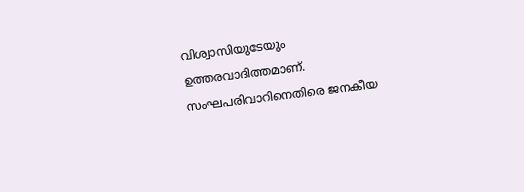വിശ്വാസിയുടേയും ഉത്തരവാദിത്തമാണ്. സംഘപരിവാറിനെതിരെ ജനകീയ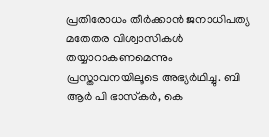പ്രതിരോധം തീര്‍ക്കാന്‍ ജനാധിപത്യ മതേതര വിശ്വാസികള്‍ തയ്യാറാകണമെന്നും പ്രസ്താവനയിലൂടെ അഭ്യര്‍ഥിച്ചു. ബി ആര്‍ പി ഭാസ്‌കര്‍, കെ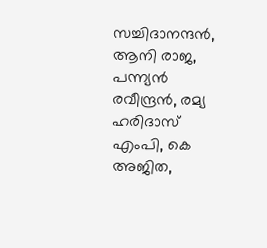സച്ചിദാനന്ദന്‍, ആനി രാജ, പന്ന്യന്‍ രവീന്ദ്രന്‍, രമ്യ ഹരിദാസ് എംപി, കെ അജിത,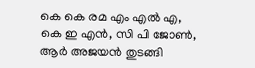കെ കെ രമ എം എല്‍ എ, കെ ഇ എന്‍, സി പി ജോണ്‍, ആര്‍ അജയന്‍ തുടങ്ങി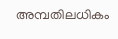അമ്പതിലധികം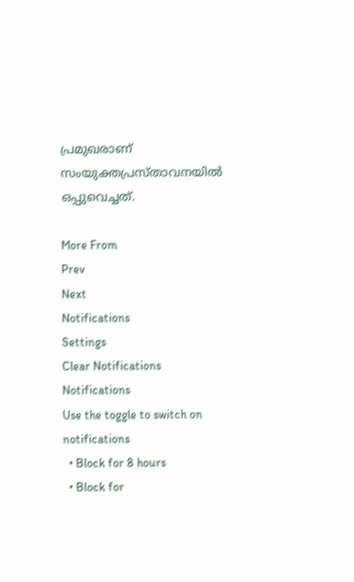പ്രമുഖരാണ് സംയുക്തപ്രസ്താവനയില്‍ ഒപ്പുവെച്ചത്.

More From
Prev
Next
Notifications
Settings
Clear Notifications
Notifications
Use the toggle to switch on notifications
  • Block for 8 hours
  • Block for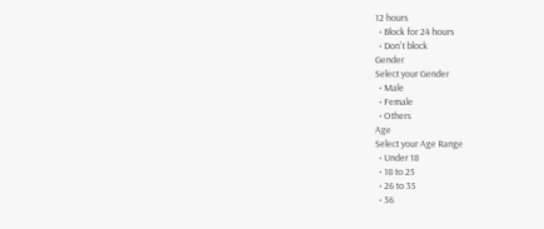12 hours
  • Block for 24 hours
  • Don't block
Gender
Select your Gender
  • Male
  • Female
  • Others
Age
Select your Age Range
  • Under 18
  • 18 to 25
  • 26 to 35
  • 36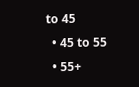to 45
  • 45 to 55
  • 55+